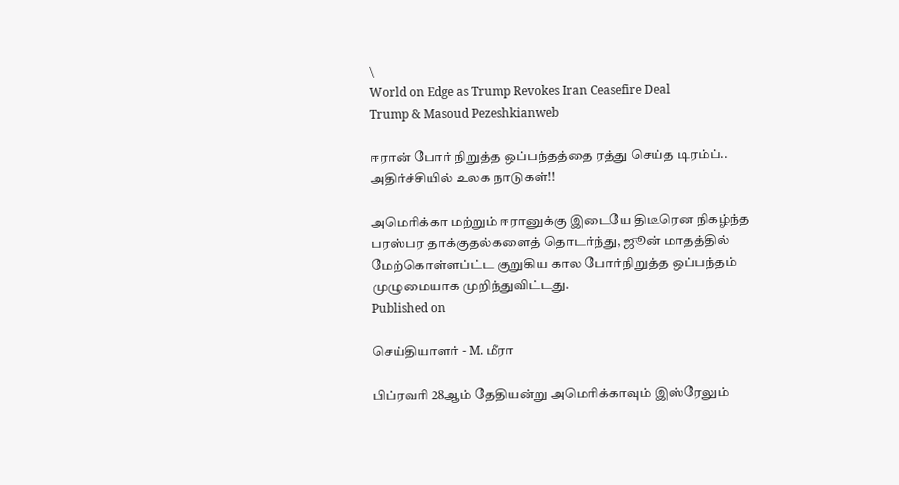\
World on Edge as Trump Revokes Iran Ceasefire Deal
Trump & Masoud Pezeshkianweb

ஈரான் போர் நிறுத்த ஒப்பந்தத்தை ரத்து செய்த டிரம்ப்.. அதிர்ச்சியில் உலக நாடுகள்!!

அமெரிக்கா மற்றும் ஈரானுக்கு இடையே திடீரென நிகழ்ந்த பரஸ்பர தாக்குதல்களைத் தொடர்ந்து, ஜூன் மாதத்தில் மேற்கொள்ளப்ட்ட குறுகிய கால போர்நிறுத்த ஒப்பந்தம் முழுமையாக முறிந்துவிட்டது.
Published on

செய்தியாளர் - M. மீரா

பிப்ரவரி 28ஆம் தேதியன்று அமெரிக்காவும் இஸ்ரேலும்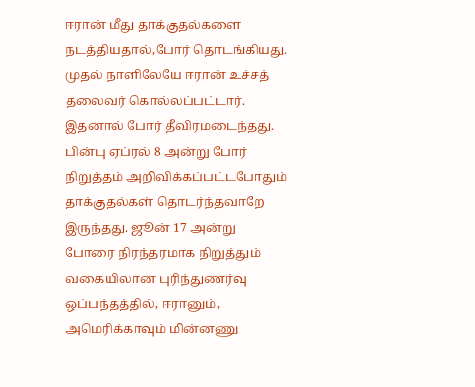ஈரான் மீது தாக்குதல்களை நடத்தியதால்,போர் தொடங்கியது. முதல் நாளிலேயே ஈரான் உச்சத் தலைவர் கொல்லப்பட்டார். இதனால் போர் தீவிரமடைந்தது. பின்பு ஏப்ரல் 8 அன்று போர் நிறுத்தம் அறிவிக்கப்பட்டபோதும் தாக்குதல்கள் தொடர்ந்தவாறே இருந்தது. ஜூன் 17 அன்று போரை நிரந்தரமாக நிறுத்தும் வகையிலான புரிந்துணர்வு ஒப்பந்தத்தில், ஈரானும், அமெரிக்காவும் மின்னணு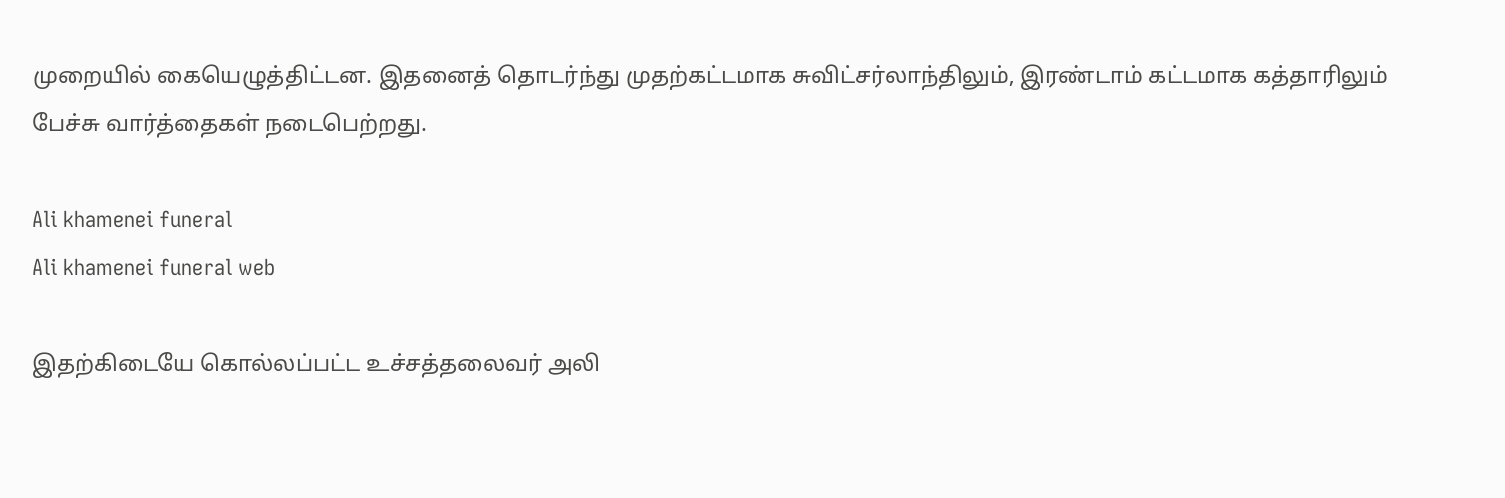முறையில் கையெழுத்திட்டன. இதனைத் தொடர்ந்து முதற்கட்டமாக சுவிட்சர்லாந்திலும், இரண்டாம் கட்டமாக கத்தாரிலும் பேச்சு வார்த்தைகள் நடைபெற்றது.

Ali khamenei funeral
Ali khamenei funeral web

இதற்கிடையே கொல்லப்பட்ட உச்சத்தலைவர் அலி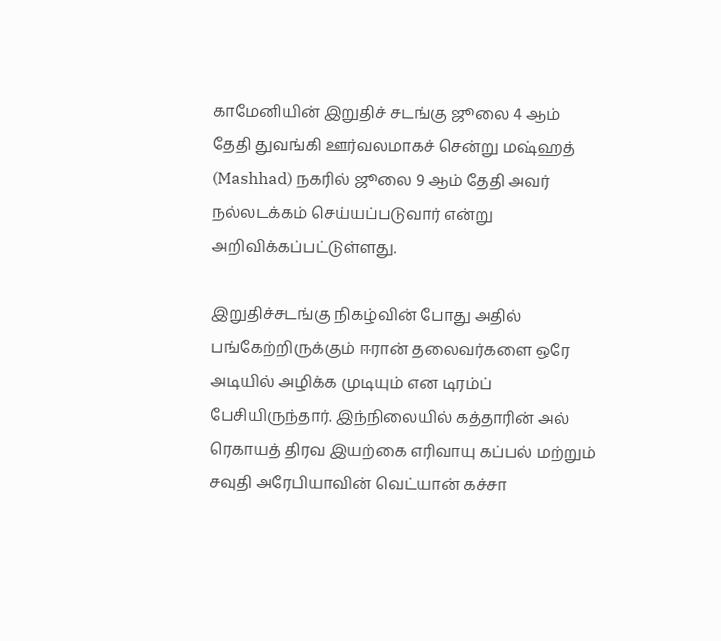காமேனியின் இறுதிச் சடங்கு ஜூலை 4 ஆம் தேதி துவங்கி ஊர்வலமாகச் சென்று மஷ்ஹத் (Mashhad) நகரில் ஜூலை 9 ஆம் தேதி அவர் நல்லடக்கம் செய்யப்படுவார் என்று அறிவிக்கப்பட்டுள்ளது.

இறுதிச்சடங்கு நிகழ்வின் போது அதில் பங்கேற்றிருக்கும் ஈரான் தலைவர்களை ஒரே அடியில் அழிக்க முடியும் என டிரம்ப் பேசியிருந்தார். இந்நிலையில் கத்தாரின் அல் ரெகாயத் திரவ இயற்கை எரிவாயு கப்பல் மற்றும் சவுதி அரேபியாவின் வெட்யான் கச்சா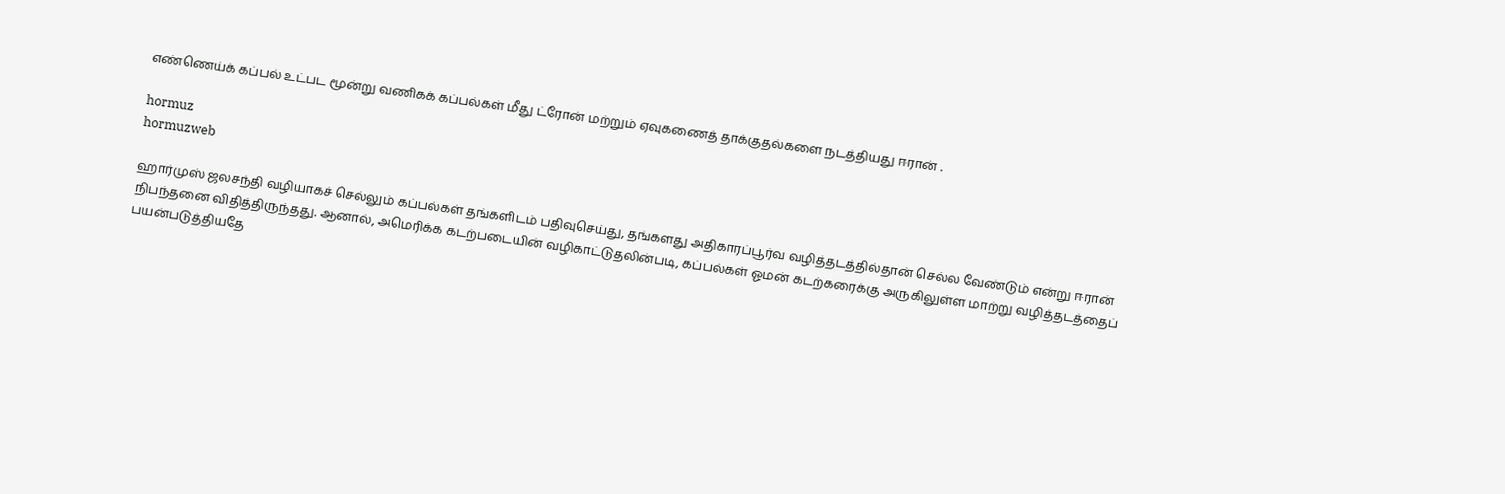எண்ணெய்க் கப்பல் உட்பட மூன்று வணிகக் கப்பல்கள் மீது ட்ரோன் மற்றும் ஏவுகணைத் தாக்குதல்களை நடத்தியது ஈரான் .

hormuz
hormuzweb

ஹார்முஸ் ஜலசந்தி வழியாகச் செல்லும் கப்பல்கள் தங்களிடம் பதிவுசெய்து, தங்களது அதிகாரப்பூர்வ வழித்தடத்தில்தான் செல்ல வேண்டும் என்று ஈரான் நிபந்தனை விதித்திருந்தது. ஆனால், அமெரிக்க கடற்படையின் வழிகாட்டுதலின்படி, கப்பல்கள் ஓமன் கடற்கரைக்கு அருகிலுள்ள மாற்று வழித்தடத்தைப் பயன்படுத்தியதே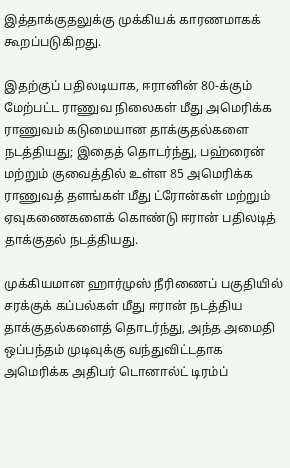இத்தாக்குதலுக்கு முக்கியக் காரணமாகக் கூறப்படுகிறது.

இதற்குப் பதிலடியாக, ஈரானின் 80-க்கும் மேற்பட்ட ராணுவ நிலைகள் மீது அமெரிக்க ராணுவம் கடுமையான தாக்குதல்களை நடத்தியது; இதைத் தொடர்ந்து, பஹ்ரைன் மற்றும் குவைத்தில் உள்ள 85 அமெரிக்க ராணுவத் தளங்கள் மீது ட்ரோன்கள் மற்றும் ஏவுகணைகளைக் கொண்டு ஈரான் பதிலடித் தாக்குதல் நடத்தியது.

முக்கியமான ஹார்முஸ் நீரிணைப் பகுதியில் சரக்குக் கப்பல்கள் மீது ஈரான் நடத்திய தாக்குதல்களைத் தொடர்ந்து, அந்த அமைதி ஒப்பந்தம் முடிவுக்கு வந்துவிட்டதாக அமெரிக்க அதிபர் டொனால்ட் டிரம்ப்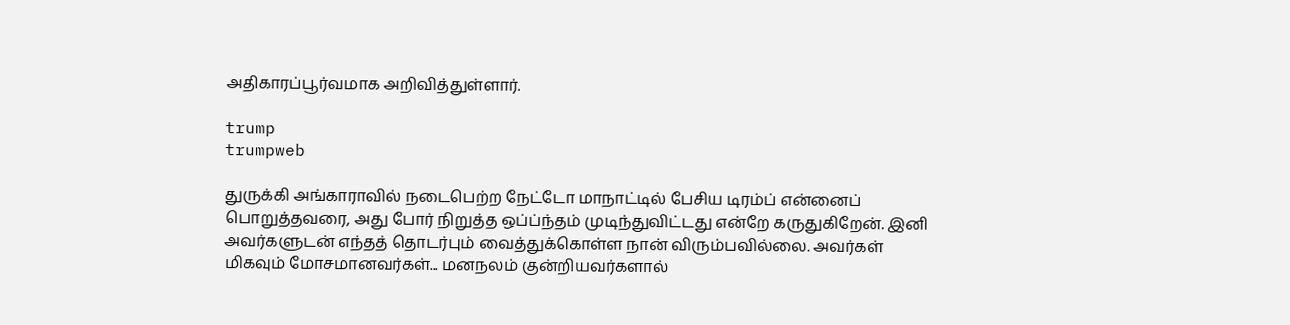அதிகாரப்பூர்வமாக அறிவித்துள்ளார்.

trump
trumpweb

துருக்கி அங்காராவில் நடைபெற்ற நேட்டோ மாநாட்டில் பேசிய டிரம்ப் என்னைப் பொறுத்தவரை, அது போர் நிறுத்த ஒப்ப்ந்தம் முடிந்துவிட்டது என்றே கருதுகிறேன். இனி அவர்களுடன் எந்தத் தொடர்பும் வைத்துக்கொள்ள நான் விரும்பவில்லை. அவர்கள் மிகவும் மோசமானவர்கள்... மனநலம் குன்றியவர்களால்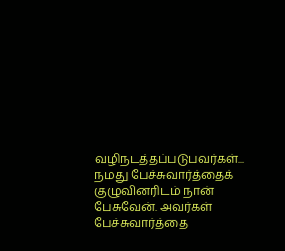வழிநடத்தப்படுபவர்கள்... நமது பேச்சுவார்த்தைக் குழுவினரிடம் நான் பேசுவேன். அவர்கள் பேச்சுவார்த்தை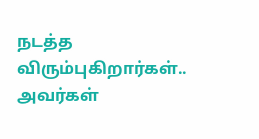நடத்த விரும்புகிறார்கள்.. அவர்கள்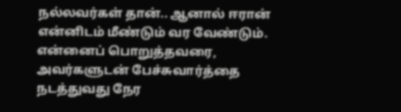நல்லவர்கள் தான்.. ஆனால் ஈரான் என்னிடம் மீண்டும் வர வேண்டும். என்னைப் பொறுத்தவரை, அவர்களுடன் பேச்சுவார்த்தை நடத்துவது நேர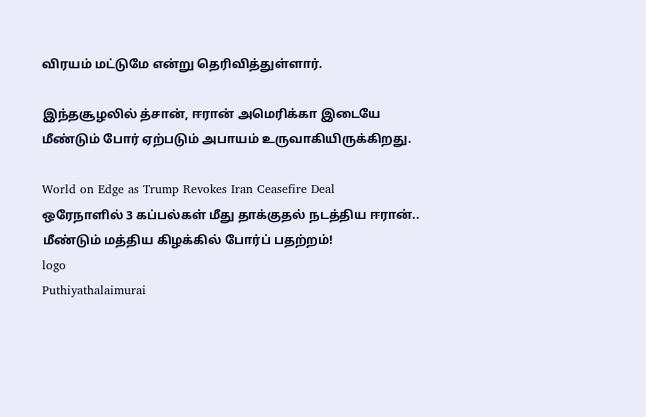விரயம் மட்டுமே என்று தெரிவித்துள்ளார்.

இந்தசூழலில் த்சான், ஈரான் அமெரிக்கா இடையே மீண்டும் போர் ஏற்படும் அபாயம் உருவாகியிருக்கிறது.

World on Edge as Trump Revokes Iran Ceasefire Deal
ஒரேநாளில் 3 கப்பல்கள் மீது தாக்குதல் நடத்திய ஈரான்.. மீண்டும் மத்திய கிழக்கில் போர்ப் பதற்றம்!
logo
Puthiyathalaimurai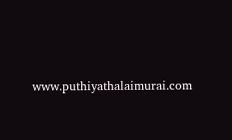www.puthiyathalaimurai.com